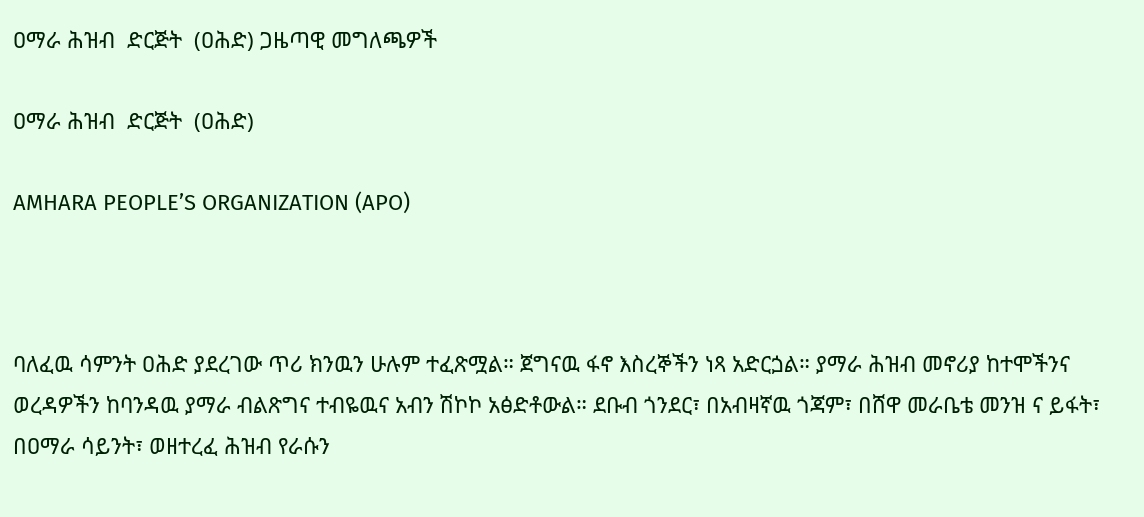ዐማራ ሕዝብ  ድርጅት  (ዐሕድ) ጋዜጣዊ መግለጫዎች

ዐማራ ሕዝብ  ድርጅት  (ዐሕድ)

AMHARA PEOPLE’S ORGANIZATION (APO)



ባለፈዉ ሳምንት ዐሕድ ያደረገው ጥሪ ክንዉን ሁሉም ተፈጽሟል። ጀግናዉ ፋኖ እስረኞችን ነጻ አድርጏል። ያማራ ሕዝብ መኖሪያ ከተሞችንና ወረዳዎችን ከባንዳዉ ያማራ ብልጽግና ተብዬዉና አብን ሽኮኮ አፅድቶውል። ደቡብ ጎንደር፣ በአብዛኛዉ ጎጃም፣ በሸዋ መራቤቴ መንዝ ና ይፋት፣ በዐማራ ሳይንት፣ ወዘተረፈ ሕዝብ የራሱን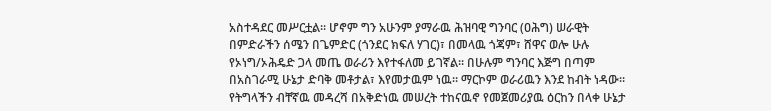አስተዳደር መሥርቷል። ሆኖም ግን አሁንም ያማራዉ ሕዝባዊ ግንባር (ዐሕግ) ሠራዊት በምድራችን ሰሜን በጌምድር (ጎንደር ክፍለ ሃገር)፣ በመላዉ ጎጃም፣ ሸዋና ወሎ ሁሉ የኦነግ/ኦሕዴድ ጋላ መጤ ወራሪን እየተፋለመ ይገኛል። በሁሉም ግንባር እጅግ በጣም በአስገራሚ ሁኔታ ድባቅ መቶታል፣ እየመታዉም ነዉ። ማርኮም ወራሪዉን እንደ ከብት ነዳው። የትግላችን ብቸኛዉ መዳረሻ በአቅድነዉ መሠረት ተከናዉኖ የመጀመሪያዉ ዕርከን በላቀ ሁኔታ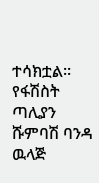ተሳክቷል። የፋሽስት ጣሊያን ሹምባሽ ባንዳ ዉላጅ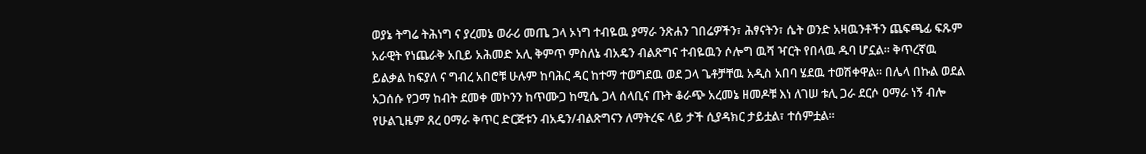ወያኔ ትግሬ ትሕነግ ና ያረመኔ ወራሪ መጤ ጋላ ኦነግ ተብዬዉ ያማራ ንጽሐን ገበሬዎችን፣ ሕፃናትን፣ ሴት ወንድ አዛዉንቶችን ጨፍጫፊ ፍጹም አራዊት የነጨራቅ አቢይ አሕመድ አሊ ቅምጥ ምስለኔ ብአዴን ብልጽግና ተብዬዉን ሶሎግ ዉሻ ዣርት የበላዉ ዱባ ሆኗል። ቅጥረኛዉ ይልቃል ከፍያለ ና ግብረ አበሮቹ ሁሉም ከባሕር ዳር ከተማ ተወግደዉ ወደ ጋላ ጌቶቻቸዉ አዲስ አበባ ሄደዉ ተወሽቀዋል። በሌላ በኩል ወደል አጋሰሱ የጋማ ከብት ደመቀ መኮንን ከጥሙጋ ከሚሴ ጋላ ሰላቢና ጡት ቆራጭ አረመኔ ዘመዶቹ እነ ለገሠ ቱሊ ጋራ ደርሶ ዐማራ ነኝ ብሎ የሁልጊዜም ጸረ ዐማራ ቅጥር ድርጅቱን ብአዴን/ብልጽግናን ለማትረፍ ላይ ታች ሲያዳክር ታይቷል፣ ተሰምቷል።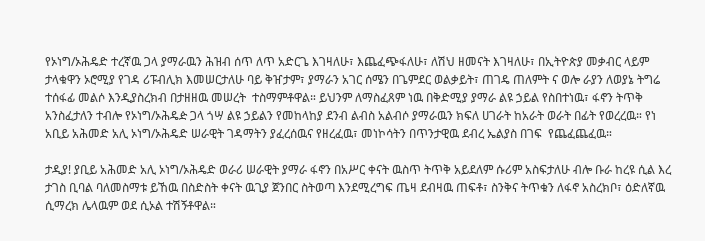የኦነግ/ኦሕዴድ ተረኛዉ ጋላ ያማራዉን ሕዝብ ሰጥ ለጥ አድርጌ እገዛለሁ፣ እጨፈጭፋለሁ፣ ለሽህ ዘመናት እገዛለሁ፣ በኢትዮጵያ መቃብር ላይም ታላቁዋን ኦሮሚያ የገዳ ሪፑብሊክ እመሠርታለሁ ባይ ቅዠታም፣ ያማራን አገር ሰሜን በጌምደር ወልቃይት፣ ጠገዴ ጠለምት ና ወሎ ራያን ለወያኔ ትግሬ ተሰፋፊ መልሶ እንዲያስረክብ በታዘዘዉ መሠረት  ተስማምቶዋል። ይህንም ለማስፈጸም ነዉ በቅድሚያ ያማራ ልዩ ኃይል የስበተነዉ፣ ፋኖን ትጥቅ አንስፈታለን ተብሎ የኦነግ/ኦሕዴዽ ጋላ ጎሣ ልዩ ኃይልን የመከላከያ ደንብ ልብስ አልብሶ ያማራዉን ክፍለ ሀገራት ከአራት ወራት በፊት የወረረዉ። የነ አቢይ አሕመድ አሊ ኦነግ/ኦሕዴድ ሠራዊት ገዳማትን ያፈረሰዉና የዘረፈዉ፣ መነኮሳትን በጥንታዊዉ ደብረ ኤልያስ በገፍ  የጨፈጨፈዉ።

ታዲያ! ያቢይ አሕመድ አሊ ኦነግ/ኦሕዴድ ወራሪ ሠራዊት ያማራ ፋኖን በአሥር ቀናት ዉስጥ ትጥቅ አይደለም ሱሪም አስፍታለሁ ብሎ ቡራ ከረዩ ሲል እረ ታገስ ቢባል ባለመስማቱ ይኸዉ በስድስት ቀናት ዉጊያ ጀንበር ስትወጣ እንደሚረግፍ ጤዛ ደብዛዉ ጠፍቶ፣ ስንቅና ትጥቁን ለፋኖ አስረክቦ፣ ዕድለኛዉ ሲማረክ ሌላዉም ወደ ሲኦል ተሽኝቶዋል።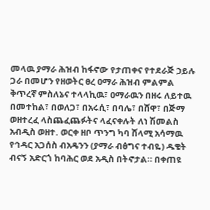መላዉ ያማራ ሕዝብ ከፋኖው የታጠቀና የተደራጅ ኃይሉ ጋራ በመሆን የዘወትር ፀረ ዐማራ ሕዝብ ምልምል ቅጥረኛ ምስለኔና ተላላኪዉ፣ ዐማራዉን በዘሩ ለይተዉ በመተከል፣ በወለጋ፣ በአሩሲ፣ በባሌ፣ በሸዋ፣ በጅማ ወዘተረፈ ላስጨፈጨፉትና ላፈናቀሉት ለነ ሽመልስ አብዲስ ወዘተ. ወርቀ ዘቦ ጥንግ ካባ ሸላሚ አሳማዉ የኅዳር አጋሰስ ብአዴንን (ያማራ ብፅግና ተብዬ) ዱቄት ብናኝ አድርጎ ከባሕር ወደ አዲስ በትኖታል። በቀጠዩ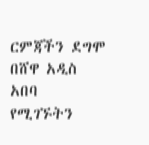ርምጃችን ደግሞ በሸዋ አዲስ አበባ የሚገኙትን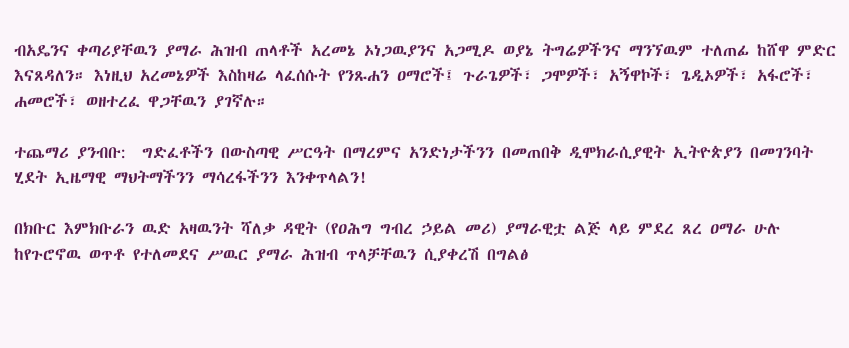ብአዴንና ቀጣሪያቸዉን ያማራ ሕዝብ ጠላቶች አረመኔ ኦነጋዉያንና አጋሚዶ ወያኔ ትግሬዎችንና ማንኘዉም ተለጠፊ ከሸዋ ምድር እናጸዳለን። እነዚህ አረመኔዎች እስከዛሬ ላፈሰሱት የንጹሐን ዐማሮች፤ ጉራጌዎች፣ ጋሞዎች፣ አኝዋኮች፣ ጌዲኦዎች፣ አፋሮች፣ ሐመሮች፣ ወዘተረፈ ዋጋቸዉን ያገኛሉ።

ተጨማሪ ያንብቡ:  ግድፈቶችን በውስጣዊ ሥርዓት በማረምና አንድነታችንን በመጠበቅ ዲሞክራሲያዊት ኢትዮጵያን በመገንባት ሂደት ኢዜማዊ ማህትማችንን ማሳረፋችንን እንቀጥላልን!

በክቡር እምክቡራን ዉድ አዛዉንት ሻለቃ ዳዊት (የዐሕግ ግብረ ኃይል መሪ) ያማራዊቷ ልጅ ላይ ምደረ ጸረ ዐማራ ሁሉ ከየጉሮኖዉ ወጥቶ የተለመደና ሥዉር ያማራ ሕዝብ ጥላቻቸዉን ሲያቀረሽ በግልፅ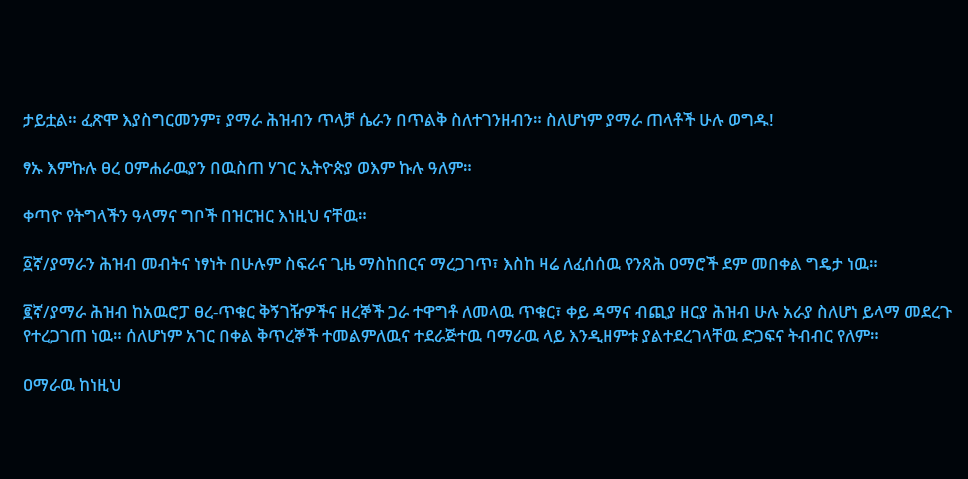ታይቷል። ፈጽሞ እያስግርመንም፣ ያማራ ሕዝብን ጥላቻ ሴራን በጥልቅ ስለተገንዘብን። ስለሆነም ያማራ ጠላቶች ሁሉ ወግዱ!

ፃኡ እምኩሉ ፀረ ዐምሐራዉያን በዉስጠ ሃገር ኢትዮጵያ ወእም ኩሉ ዓለም።

ቀጣዮ የትግላችን ዓላማና ግቦች በዝርዝር እነዚህ ናቸዉ።

፩ኛ/ያማራን ሕዝብ መብትና ነፃነት በሁሉም ስፍራና ጊዜ ማስከበርና ማረጋገጥ፣ እስከ ዛሬ ለፈሰሰዉ የንጸሕ ዐማሮች ደም መበቀል ግዴታ ነዉ።

፪ኛ/ያማራ ሕዝብ ከአዉሮፓ ፀረ-ጥቁር ቅኝገዥዎችና ዘረኞች ጋራ ተዋግቶ ለመላዉ ጥቁር፣ ቀይ ዳማና ብጪያ ዘርያ ሕዝብ ሁሉ አራያ ስለሆነ ይላማ መደረጉ የተረጋገጠ ነዉ። ሰለሆነም አገር በቀል ቅጥረኞች ተመልምለዉና ተደራጅተዉ ባማራዉ ላይ እንዲዘምቱ ያልተደረገላቸዉ ድጋፍና ትብብር የለም።

ዐማራዉ ከነዚህ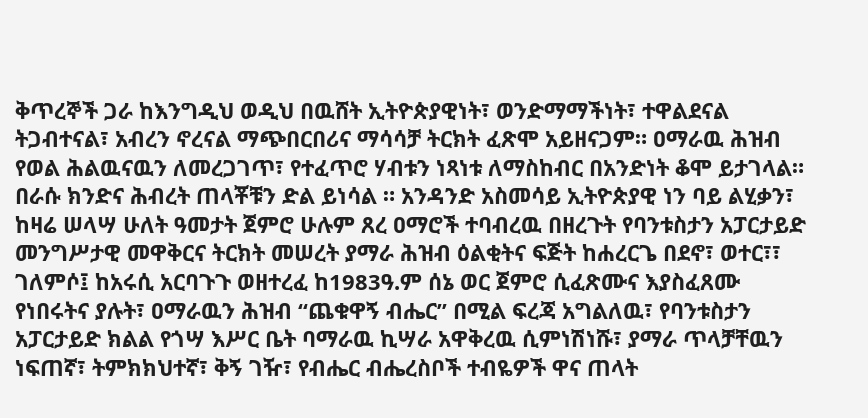ቅጥረኞች ጋራ ከእንግዲህ ወዲህ በዉሸት ኢትዮጵያዊነት፣ ወንድማማችነት፣ ተዋልደናል ትጋብተናል፣ አብረን ኖረናል ማጭበርበሪና ማሳሳቻ ትርክት ፈጽሞ አይዘናጋም። ዐማራዉ ሕዝብ የወል ሕልዉናዉን ለመረጋገጥ፣ የተፈጥሮ ሃብቱን ነጻነቱ ለማስከብር በአንድነት ቆሞ ይታገላል። በራሱ ክንድና ሕብረት ጠላቾቹን ድል ይነሳል ። አንዳንድ አስመሳይ ኢትዮጵያዊ ነን ባይ ልሂቃን፣ ከዛሬ ሠላሣ ሁለት ዓመታት ጀምሮ ሁሉም ጸረ ዐማሮች ተባብረዉ በዘረጉት የባንቱስታን አፓርታይድ መንግሥታዊ መዋቅርና ትርክት መሠረት ያማራ ሕዝብ ዕልቂትና ፍጅት ከሐረርጌ በደኖ፣ ወተር፣፣ ገለምሶ፤ ከአሩሲ አርባጉጉ ወዘተረፈ ከ1983ዓ.ም ሰኔ ወር ጀምሮ ሲፈጽሙና እያስፈጸሙ የነበሩትና ያሉት፣ ዐማራዉን ሕዝብ “ጨቁዋኝ ብሔር” በሚል ፍረጃ አግልለዉ፣ የባንቱስታን አፓርታይድ ክልል የጎሣ እሥር ቤት ባማራዉ ኪሣራ አዋቅረዉ ሲምነሽነሹ፣ ያማራ ጥላቻቸዉን ነፍጠኛ፣ ትምክክህተኛ፣ ቅኝ ገዥ፣ የብሔር ብሔረስቦች ተብዬዎች ዋና ጠላት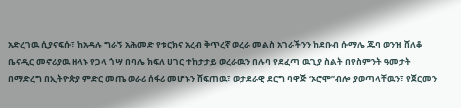አድረገዉ ሲያናፍሱ፣ ከአዳሉ ግራኝ አሕመድ የቱርክና አረብ ቅጥረኛ ወረራ መልስ አገራችንን ከደቡብ ሱማሌ ጁባ ወንዝ ሸለቆ ቤናዲር መኖሪያዉ ዘላኑ የጋላ ጎሣ በባሌ ክፍለ ሀገር ተከታታይ ወረራዉን በሉባ የደፈጣ ዉጊያ ስልት በየስምንት ዓመታት በማድረግ በኢትዮጵያ ምድር መጤ ወራሪ ሰፋሪ መሆኑን ሸፍጠዉ፣ ወታደራዊ ደርግ ባዋጅ ‘ኦሮሞ”ብሎ ያወጣላቸዉን፣ የጀርመን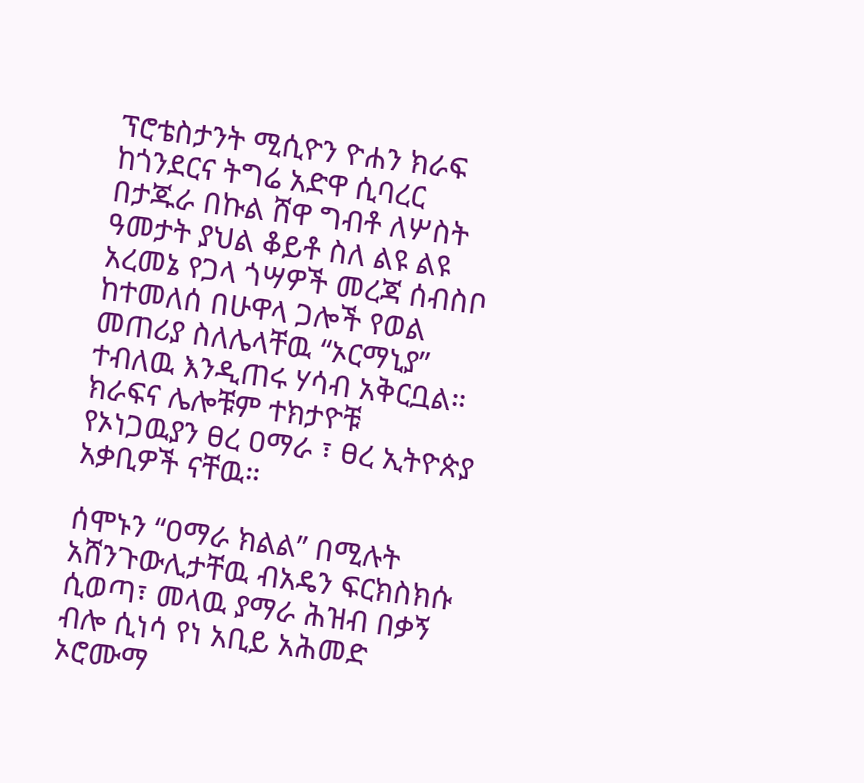ፕሮቴስታንት ሚሲዮን ዮሐን ክራፍ ከጎንደርና ትግሬ አድዋ ሲባረር በታጁራ በኩል ሸዋ ግብቶ ለሦስት ዓመታት ያህል ቆይቶ ስለ ልዩ ልዩ አረመኔ የጋላ ጎሣዎች መረጃ ሰብስቦ ከተመለሰ በሁዋላ ጋሎች የወል መጠሪያ ስለሌላቸዉ “ኦርማኒያ” ተብለዉ እንዲጠሩ ሃሳብ አቅርቧል። ክራፍና ሌሎቹም ተክታዮቹ የኦነጋዉያን ፀረ ዐማራ ፣ ፀረ ኢትዮጵያ አቃቢዎች ናቸዉ።

ሰሞኑን “ዐማራ ክልል” በሚሉት አሸንጉውሊታቸዉ ብአዴን ፍርክስክሱ ሲወጣ፣ መላዉ ያማራ ሕዝብ በቃኝ ብሎ ሲነሳ የነ አቢይ አሕመድ ኦሮሙማ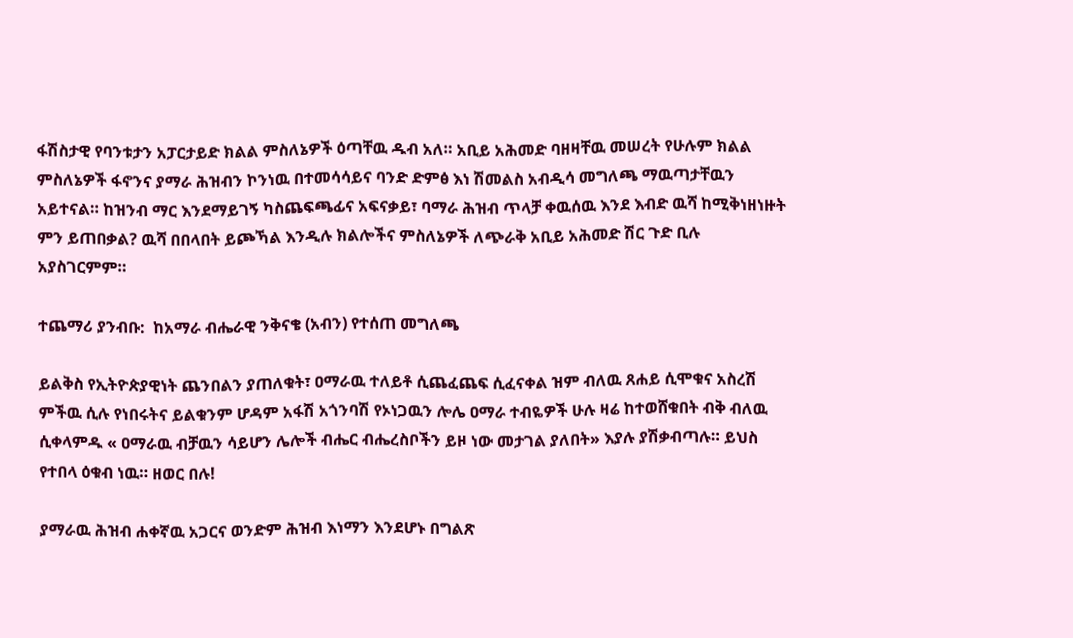ፋሽስታዊ የባንቱታን አፓርታይድ ክልል ምስለኔዎች ዕጣቸዉ ዱብ አለ። አቢይ አሕመድ ባዘዛቸዉ መሠረት የሁሉም ክልል ምስለኔዎች ፋኖንና ያማራ ሕዝብን ኮንነዉ በተመሳሳይና ባንድ ድምፅ እነ ሽመልስ አብዲሳ መግለጫ ማዉጣታቸዉን አይተናል። ከዝንብ ማር እንደማይገኝ ካስጨፍጫፊና አፍናቃይ፣ ባማራ ሕዝብ ጥላቻ ቀዉሰዉ እንደ እብድ ዉሻ ከሚቅነዘነዙት ምን ይጠበቃል? ዉሻ በበላበት ይጮኻል እንዲሉ ክልሎችና ምስለኔዎች ለጭራቅ አቢይ አሕመድ ሽር ጉድ ቢሉ አያስገርምም።

ተጨማሪ ያንብቡ:  ከአማራ ብሔራዊ ንቅናቄ (አብን) የተሰጠ መግለጫ

ይልቅስ የኢትዮጵያዊነት ጨንበልን ያጠለቁት፣ ዐማራዉ ተለይቶ ሲጨፈጨፍ ሲፈናቀል ዝም ብለዉ ጸሐይ ሲሞቁና አስረሽ ምችዉ ሲሉ የነበሩትና ይልቁንም ሆዳም አፋሽ አጎንባሽ የኦነጋዉን ሎሌ ዐማራ ተብዬዎች ሁሉ ዛሬ ከተወሸቁበት ብቅ ብለዉ ሲቀላምዱ « ዐማራዉ ብቻዉን ሳይሆን ሌሎች ብሔር ብሔረስቦችን ይዞ ነው መታገል ያለበት» እያሉ ያሽቃብጣሉ። ይህስ የተበላ ዕቁብ ነዉ። ዘወር በሉ!

ያማራዉ ሕዝብ ሐቀኛዉ አጋርና ወንድም ሕዝብ እነማን እንደሆኑ በግልጽ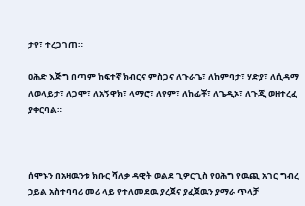ታየ፣ ተረጋገጠ።

ዐሕድ እጅግ በጣም ከፍተኛ ክብርና ምስጋና ለጉራጌ፣ ለከምባታ፣ ሃድያ፣ ለሲዳማ ለወላይታ፣ ለጋሞ፣ ለአኝዋክ፣ ላማሮ፣ ለየም፣ ለከፊቾ፣ ለጌዲኦ፣ ለጉጂ ወዘተረፈ ያቀርባል።



ሰሞኑን በአዛዉንቱ ክቡር ሻለቃ ዳዊት ወልደ ጊዎርጊስ የዐሕግ የዉጪ አገር ግብረ ኃይል አስተባባሪ መሪ ላይ የተለመደዉ ያረጀና ያፈጀዉን ያማራ ጥላቻ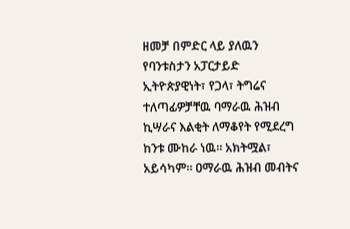ዘመቻ በምድር ላይ ያለዉን የባንቱስታን አፓርታይድ ኢትዮጵያዊነት፣ የጋላ፣ ትግሬና ተለጣፊዎቻቸዉ ባማራዉ ሕዝብ ኪሣራና እልቂት ለማቆየት የሚደረግ ከንቱ ሙከራ ነዉ። አክትሟል፣ አይሳካም። ዐማራዉ ሕዝብ መብትና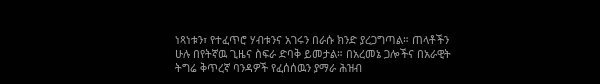ነጻነቱን፣ የተፈጥሮ ሃብቱንና አገሩን በራሱ ክንድ ያረጋግጣል። ጠላቶችን ሁሉ በየትኛዉ ጊዜና ስፍራ ድባቅ ይመታል። በአረመኔ ጋሎችና በአራዊት ትግሬ ቅጥረኛ ባንዳዎች የፈሰሰዉን ያማራ ሕዝብ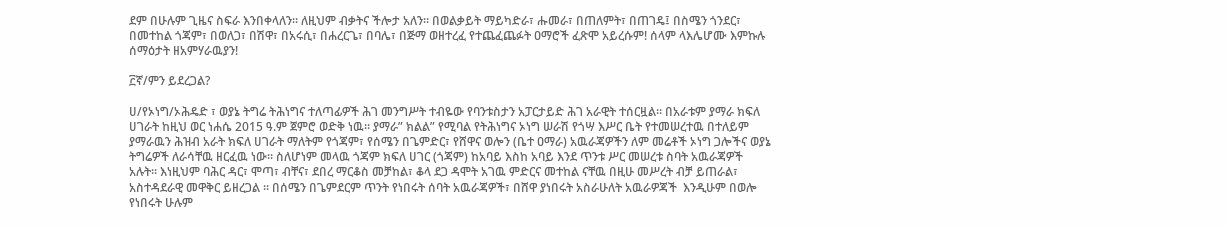ደም በሁሉም ጊዜና ስፍራ እንበቀላለን። ለዚህም ብቃትና ችሎታ አለን። በወልቃይት ማይካድራ፣ ሑመራ፣ በጠለምት፣ በጠገዴ፤ በስሜን ጎንደር፣ በመተከል ጎጃም፣ በወለጋ፣ በሽዋ፣ በአሩሲ፣ በሐረርጌ፣ በባሌ፣ በጅማ ወዘተረፈ የተጨፈጨፉት ዐማሮች ፈጽሞ አይረሱም! ሰላም ላእሌሆሙ እምኩሉ ሰማዕታት ዘአምሃራዉያን!

፫ኛ/ምን ይደረጋል?

ሀ/የኦነግ/ኦሕዴድ ፣ ወያኔ ትግሬ ትሕነግና ተለጣፊዎች ሕገ መንግሥት ተብዬው የባንቱስታን አፓርታይድ ሕገ አራዊት ተሰርዟል። በአራቱም ያማራ ክፍለ ሀገራት ከዚህ ወር ነሐሴ 2015 ዓ.ም ጀምሮ ወድቅ ነዉ። ያማራ” ክልል” የሚባል የትሕነግና ኦነግ ሠራሽ የጎሣ እሥር ቤት የተመሠረተዉ በተለይም ያማራዉን ሕዝብ አራት ክፍለ ሀገራት ማለትም የጎጃም፣ የሰሜን በጌምድር፣ የሸዋና ወሎን (ቤተ ዐማራ) አዉራጃዎችን ለም መሬቶች ኦነግ ጋሎችና ወያኔ ትግሬዎች ለራሳቸዉ ዘርፈዉ ነው። ስለሆነም መላዉ ጎጃም ክፍለ ሀገር (ጎጃም) ከአባይ እስከ አባይ እንደ ጥንቱ ሥር መሠረቱ ስባት አዉራጃዎች አሉት። እነዚህም ባሕር ዳር፣ ሞጣ፣ ብቸና፣ ደበረ ማርቆስ መቻከል፣ ቆላ ደጋ ዳሞት አገዉ ምድርና መተከል ናቸዉ በዚሁ መሥረት ብቻ ይጠራል፣ አስተዳደራዊ መዋቅር ይዘረጋል ። በሰሜን በጌምደርም ጥንት የነበሩት ሰባት አዉራጃዎች፣ በሸዋ ያነበሩት አስራሁለት አዉራዎጃች  እንዲሁም በወሎ የነበሩት ሁሉም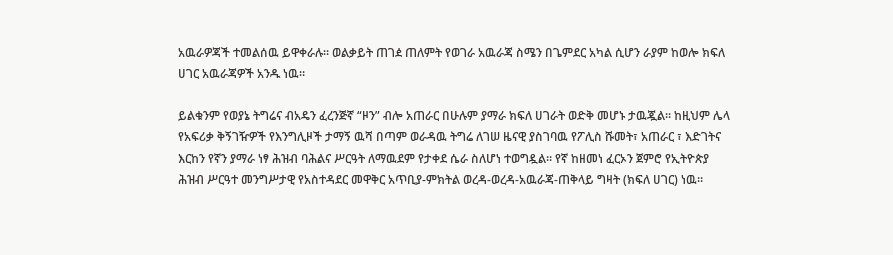አዉራዎጃች ተመልሰዉ ይዋቀራሉ። ወልቃይት ጠገዸ ጠለምት የወገራ አዉራጃ ስሜን በጌምደር አካል ሲሆን ራያም ከወሎ ክፍለ ሀገር አዉራጃዎች አንዱ ነዉ።

ይልቁንም የወያኔ ትግሬና ብአዴን ፈረንጅኛ “ዞን” ብሎ አጠራር በሁሉም ያማራ ክፍለ ሀገራት ወድቅ መሆኑ ታዉጇል። ከዚህም ሌላ የአፍሪቃ ቅኝገዥዎች የእንግሊዞች ታማኝ ዉሻ በጣም ወራዳዉ ትግሬ ለገሠ ዜናዊ ያስገባዉ የፖሊስ ሹመት፣ አጠራር ፣ እድገትና እርከን የኛን ያማራ ነፃ ሕዝብ ባሕልና ሥርዓት ለማዉደም የታቀደ ሴራ ስለሆነ ተወግዷል። የኛ ከዘመነ ፈርኦን ጀምሮ የኢትዮጵያ ሕዝብ ሥርዓተ መንግሥታዊ የአስተዳደር መዋቅር አጥቢያ-ምክትል ወረዳ-ወረዳ-አዉራጃ-ጠቅላይ ግዛት (ክፍለ ሀገር) ነዉ።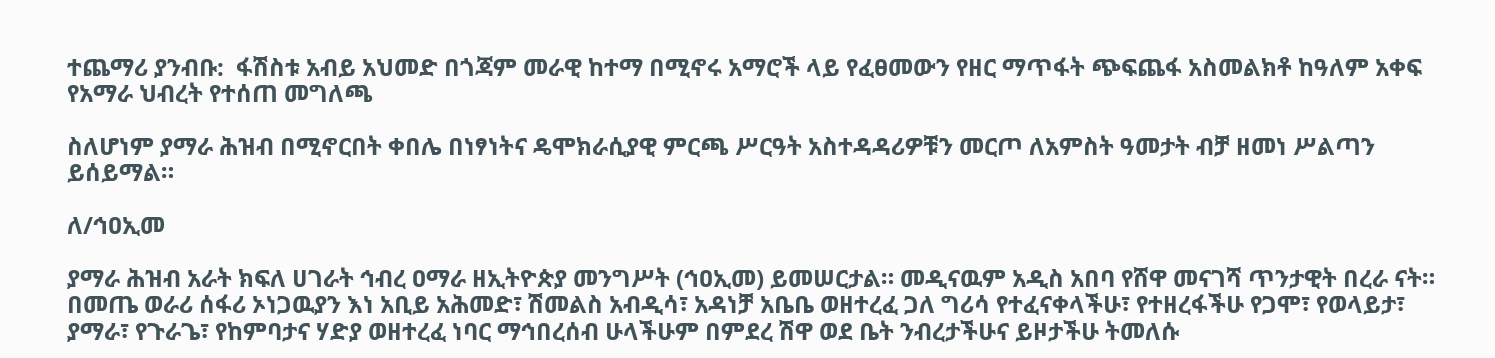ተጨማሪ ያንብቡ:  ፋሽስቱ አብይ አህመድ በጎጃም መራዊ ከተማ በሚኖሩ አማሮች ላይ የፈፀመውን የዘር ማጥፋት ጭፍጨፋ አስመልክቶ ከዓለም አቀፍ የአማራ ህብረት የተሰጠ መግለጫ

ስለሆነም ያማራ ሕዝብ በሚኖርበት ቀበሌ በነፃነትና ዴሞክራሲያዊ ምርጫ ሥርዓት አስተዳዳሪዎቹን መርጦ ለአምስት ዓመታት ብቻ ዘመነ ሥልጣን ይሰይማል።

ለ/ኅዐኢመ

ያማራ ሕዝብ አራት ክፍለ ሀገራት ኅብረ ዐማራ ዘኢትዮጵያ መንግሥት (ኅዐኢመ) ይመሠርታል። መዲናዉም አዲስ አበባ የሸዋ መናገሻ ጥንታዊት በረራ ናት። በመጤ ወራሪ ሰፋሪ ኦነጋዉያን እነ አቢይ አሕመድ፣ ሽመልስ አብዲሳ፣ አዳነቻ አቤቤ ወዘተረፈ ጋለ ግሪሳ የተፈናቀላችሁ፣ የተዘረፋችሁ የጋሞ፣ የወላይታ፣ ያማራ፣ የጉራጌ፣ የከምባታና ሃድያ ወዘተረፈ ነባር ማኅበረሰብ ሁላችሁም በምደረ ሽዋ ወደ ቤት ንብረታችሁና ይዞታችሁ ትመለሱ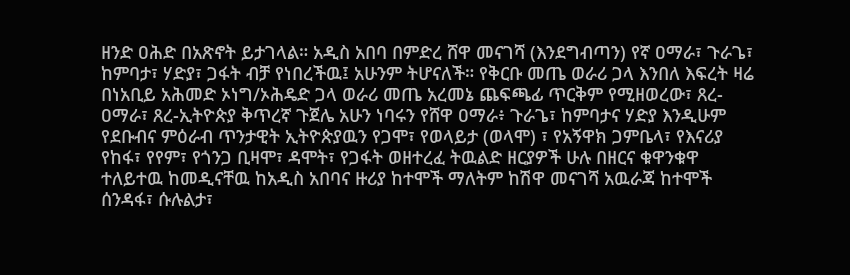ዘንድ ዐሕድ በአጽኖት ይታገላል። አዲስ አበባ በምድረ ሸዋ መናገሻ (እንደግብጣን) የኛ ዐማራ፣ ጉራጌ፣ ከምባታ፣ ሃድያ፣ ጋፋት ብቻ የነበረችዉ፤ አሁንም ትሆናለች። የቅርቡ መጤ ወራሪ ጋላ እንበለ እፍረት ዛሬ በነአቢይ አሕመድ ኦነግ/ኦሕዴድ ጋላ ወራሪ መጤ አረመኔ ጨፍጫፊ ጥርቅም የሚዘወረው፣ ጸረ-ዐማራ፣ ጸረ-ኢትዮጵያ ቅጥረኛ ጉጀሌ አሁን ነባሩን የሸዋ ዐማራ፥ ጉራጌ፣ ከምባታና ሃድያ እንዲሁም የደቡብና ምዕራብ ጥንታዊት ኢትዮጵያዉን የጋሞ፣ የወላይታ (ወላሞ) ፣ የአኝዋክ ጋምቤላ፣ የእናሪያ የከፋ፣ የየም፣ የጎንጋ ቢዛሞ፣ ዳሞት፣ የጋፋት ወዘተረፈ ትዉልድ ዘርያዎች ሁሉ በዘርና ቁዋንቁዋ ተለይተዉ ከመዲናቸዉ ከአዲስ አበባና ዙሪያ ከተሞች ማለትም ከሽዋ መናገሻ አዉራጃ ከተሞች ሰንዳፋ፣ ሱሉልታ፣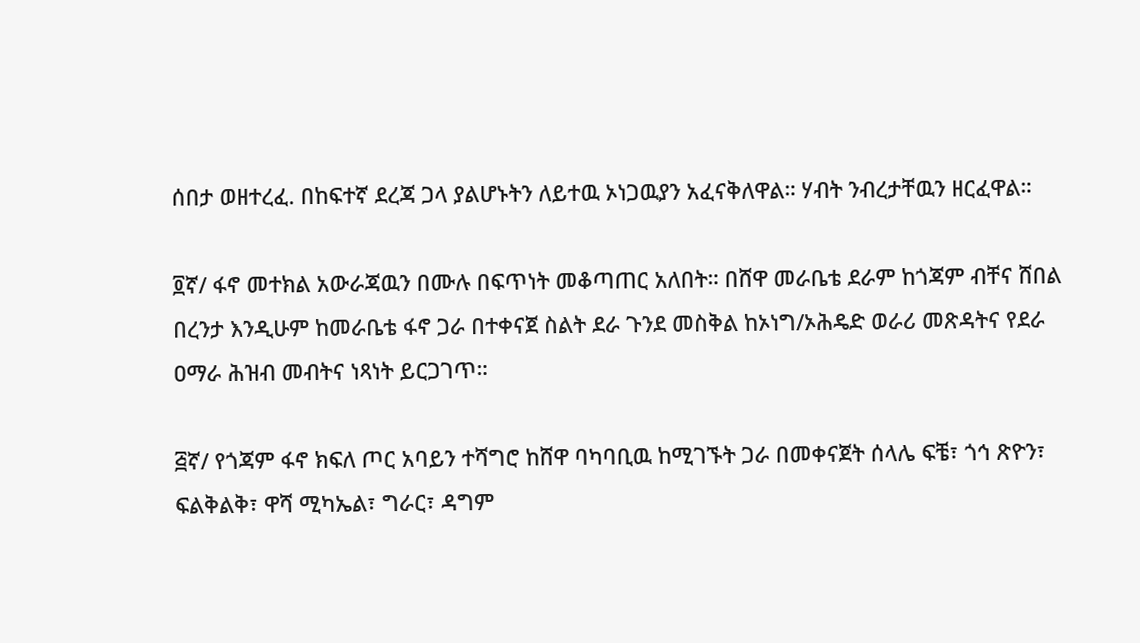ሰበታ ወዘተረፈ. በከፍተኛ ደረጃ ጋላ ያልሆኑትን ለይተዉ ኦነጋዉያን አፈናቅለዋል። ሃብት ንብረታቸዉን ዘርፈዋል።

፬ኛ/ ፋኖ መተክል አውራጃዉን በሙሉ በፍጥነት መቆጣጠር አለበት። በሸዋ መራቤቴ ደራም ከጎጃም ብቸና ሸበል በረንታ እንዲሁም ከመራቤቴ ፋኖ ጋራ በተቀናጀ ስልት ደራ ጉንደ መስቅል ከኦነግ/ኦሕዴድ ወራሪ መጽዳትና የደራ ዐማራ ሕዝብ መብትና ነጻነት ይርጋገጥ።

፭ኛ/ የጎጃም ፋኖ ክፍለ ጦር አባይን ተሻግሮ ከሸዋ ባካባቢዉ ከሚገኙት ጋራ በመቀናጀት ሰላሌ ፍቼ፣ ጎኅ ጽዮን፣ ፍልቅልቅ፣ ዋሻ ሚካኤል፣ ግራር፣ ዳግም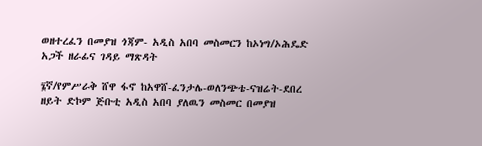ወዘተረፈን በመያዝ ጎጃም- አዲስ አበባ መስመርን ከኦነግ/ኦሕዴድ አጋች ዘራፊና ገዳይ ማጽዳት

፮ኛ/የምሥራቅ ሸዋ ፋኖ ከአዋሸ-ፈንታሌ-ወለንጭቴ-ናዝሬት-ደበረ ዘይት ድኮም ጅቡቲ አዲስ አበባ ያለዉን መስመር በመያዝ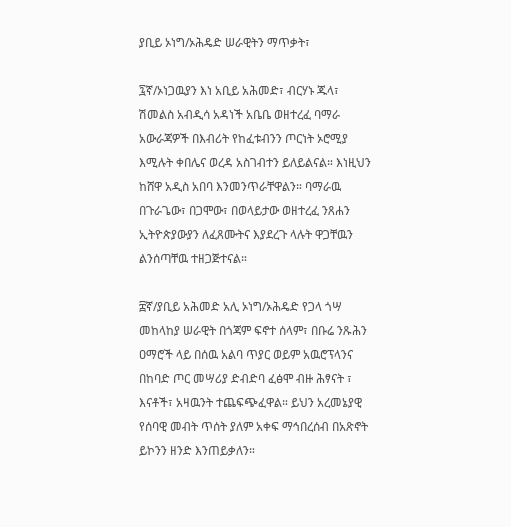ያቢይ ኦነግ/ኦሕዴድ ሠራዊትን ማጥቃት፣

፯ኛ/ኦነጋዉያን እነ አቢይ አሕመድ፣ ብርሃኑ ጁላ፣ ሽመልስ አብዲሳ አዳነች አቤቤ ወዘተረፈ ባማራ አውራጃዎች በእብሪት የከፈቱብንን ጦርነት ኦሮሚያ እሚሉት ቀበሌና ወረዳ አስገብተን ይለይልናል። እነዚህን ከሸዋ አዲስ አበባ እንመንጥራቸዋልን። ባማራዉ በጉራጌው፣ በጋሞው፣ በወላይታው ወዘተረፈ ንጸሐን ኢትዮጵያውያን ለፈጸሙትና እያደረጉ ላሉት ዋጋቸዉን ልንሰጣቸዉ ተዘጋጅተናል።

፰ኛ/ያቢይ አሕመድ አሊ ኦነግ/ኦሕዴድ የጋላ ጎሣ መከላከያ ሠራዊት በጎጃም ፍኖተ ሰላም፣ በቡሬ ንጹሕን ዐማሮች ላይ በሰዉ አልባ ጥያር ወይም አዉሮፕላንና በከባድ ጦር መሣሪያ ድብድባ ፈፅሞ ብዙ ሕፃናት ፣ እናቶች፣ አዛዉንት ተጨፍጭፈዋል። ይህን አረመኔያዊ የሰባዊ መብት ጥሰት ያለም አቀፍ ማኅበረሰብ በአጽኖት ይኮንን ዘንድ እንጠይቃለን።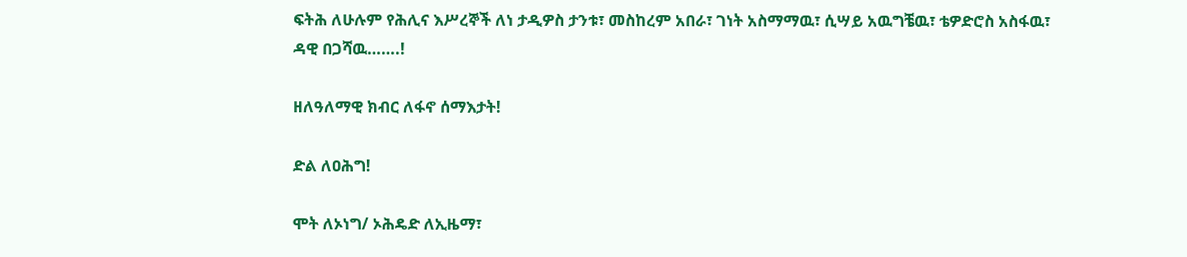ፍትሕ ለሁሉም የሕሊና እሥረኞች ለነ ታዲዎስ ታንቱ፣ መስከረም አበራ፣ ገነት አስማማዉ፣ ሲሣይ አዉግቼዉ፣ ቴዎድሮስ አስፋዉ፣ ዳዊ በጋሻዉ…….!

ዘለዓለማዊ ክብር ለፋኖ ሰማእታት!

ድል ለዐሕግ!

ሞት ለኦነግ/ ኦሕዴድ ለኢዜማ፣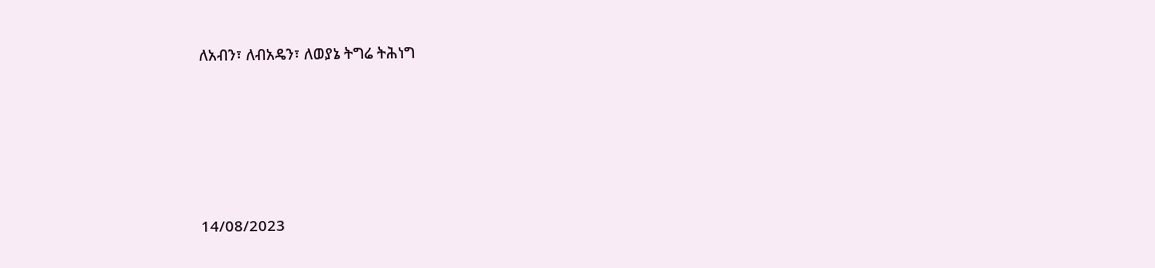ለአብን፣ ለብአዴን፣ ለወያኔ ትግሬ ትሕነግ





14/08/2023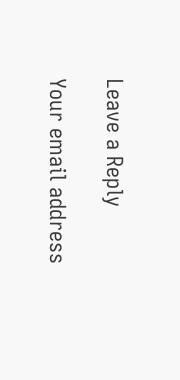Leave a Reply

Your email address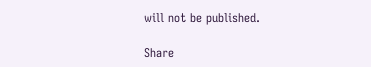will not be published.

Share